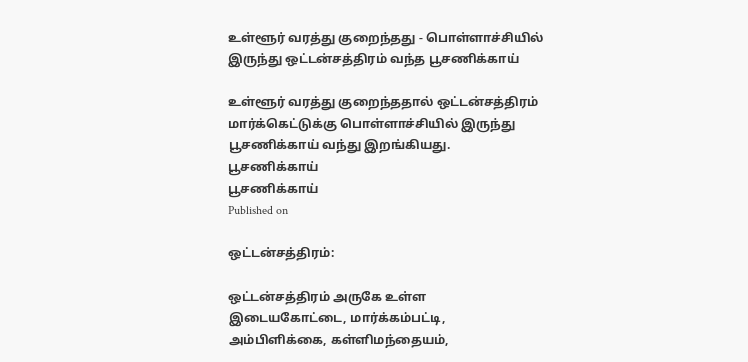உள்ளூர் வரத்து குறைந்தது - பொள்ளாச்சியில் இருந்து ஒட்டன்சத்திரம் வந்த பூசணிக்காய்

உள்ளூர் வரத்து குறைந்ததால் ஒட்டன்சத்திரம் மார்க்கெட்டுக்கு பொள்ளாச்சியில் இருந்து பூசணிக்காய் வந்து இறங்கியது.
பூசணிக்காய்
பூசணிக்காய்
Published on

ஒட்டன்சத்திரம்:

ஒட்டன்சத்திரம் அருகே உள்ள இடையகோட்டை, மார்க்கம்பட்டி, அம்பிளிக்கை, கள்ளிமந்தையம்,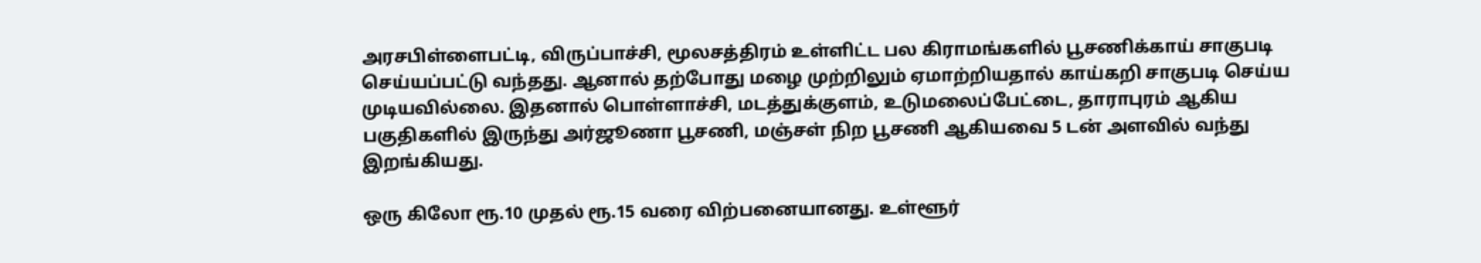அரசபிள்ளைபட்டி, விருப்பாச்சி, மூலசத்திரம் உள்ளிட்ட பல கிராமங்களில் பூசணிக்காய் சாகுபடி செய்யப்பட்டு வந்தது. ஆனால் தற்போது மழை முற்றிலும் ஏமாற்றியதால் காய்கறி சாகுபடி செய்ய முடியவில்லை. இதனால் பொள்ளாச்சி, மடத்துக்குளம், உடுமலைப்பேட்டை, தாராபுரம் ஆகிய பகுதிகளில் இருந்து அர்ஜூணா பூசணி, மஞ்சள் நிற பூசணி ஆகியவை 5 டன் அளவில் வந்து இறங்கியது.

ஒரு கிலோ ரூ.10 முதல் ரூ.15 வரை விற்பனையானது. உள்ளூர்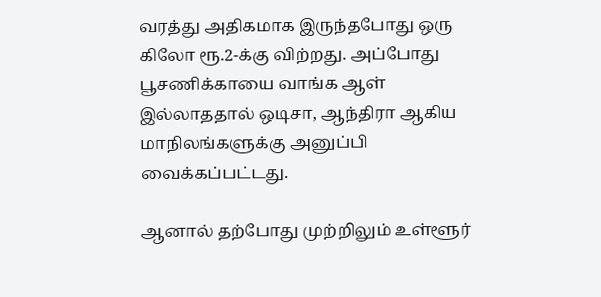வரத்து அதிகமாக இருந்தபோது ஒரு கிலோ ரூ.2-க்கு விற்றது. அப்போது பூசணிக்காயை வாங்க ஆள் இல்லாததால் ஒடிசா, ஆந்திரா ஆகிய மாநிலங்களுக்கு அனுப்பி வைக்கப்பட்டது.

ஆனால் தற்போது முற்றிலும் உள்ளூர்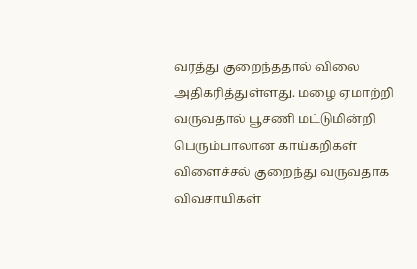வரத்து குறைந்ததால் விலை அதிகரித்துள்ளது. மழை ஏமாற்றி வருவதால் பூசணி மட்டுமின்றி பெரும்பாலான காய்கறிகள் விளைச்சல் குறைந்து வருவதாக விவசாயிகள்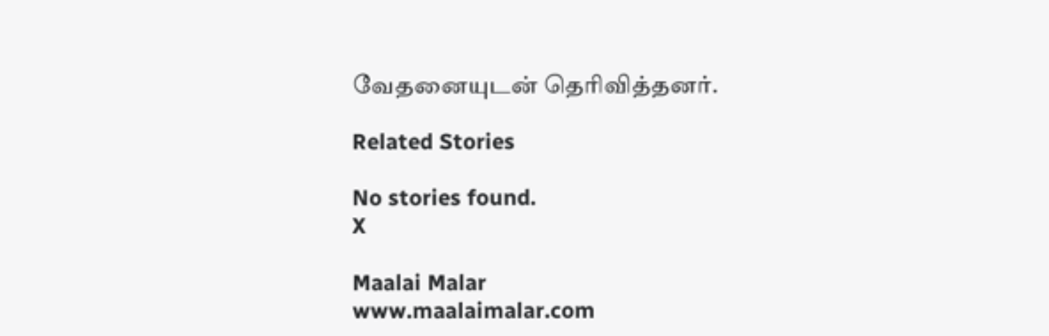வேதனையுடன் தெரிவித்தனர்.

Related Stories

No stories found.
X

Maalai Malar
www.maalaimalar.com